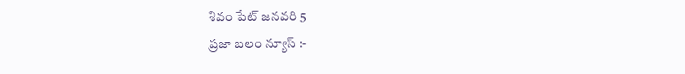శివం పేట్ జనవరి 5
ప్రజా బలం న్యూస్ :-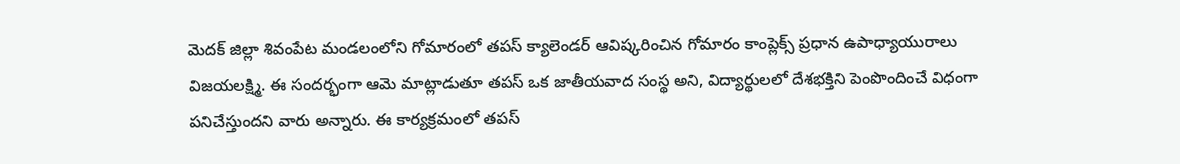మెదక్ జిల్లా శివంపేట మండలంలోని గోమారంలో తపస్ క్యాలెండర్ ఆవిష్కరించిన గోమారం కాంప్లెక్స్ ప్రధాన ఉపాధ్యాయురాలు విజయలక్ష్మి. ఈ సందర్భంగా ఆమె మాట్లాడుతూ తపస్ ఒక జాతీయవాద సంస్థ అని, విద్యార్థులలో దేశభక్తిని పెంపొందించే విధంగా పనిచేస్తుందని వారు అన్నారు. ఈ కార్యక్రమంలో తపస్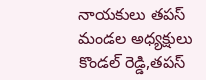నాయకులు తపస్ మండల అధ్యక్షులు కొండల్ రెడ్డి,తపస్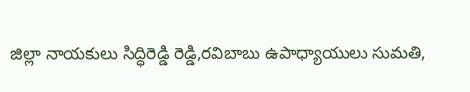జిల్లా నాయకులు సిద్ధిరెడ్డి రెడ్డి,రవిబాబు ఉపాధ్యాయులు సుమతి,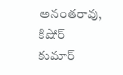అనంతరావు, కిషోర్ కుమార్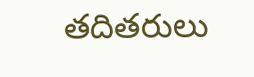తదితరులు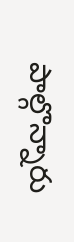పాల్గొన్నారు